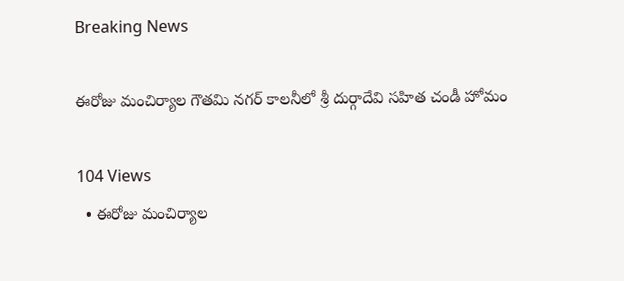Breaking News

ఈరోజు మంచిర్యాల గౌతమి నగర్ కాలనీలో శ్రీ దుర్గాదేవి సహిత చండీ హోమం

104 Views
  • ఈరోజు మంచిర్యాల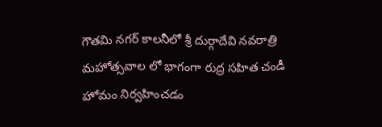గౌతమి నగర్ కాలనీలో శ్రీ దుర్గాదేవి నవరాత్రి మహోత్సవాల లో భాగంగా రుద్ర సహిత చండీ హోమం నిర్వహించడం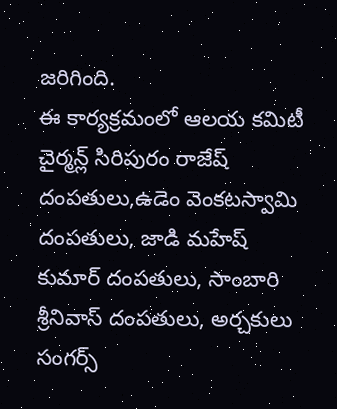జరిగింది.                                                                               ఈ కార్యక్రమంలో ఆలయ కమిటీ చైర్మన్ల్ సిరిపురం రాజేష్ దంపతులు,ఉడెం వెంకటస్వామి దంపతులు, జాడి మహేష్ కుమార్ దంపతులు, సాంబారి శ్రీనివాస్ దంపతులు, అర్చకులు సంగర్స్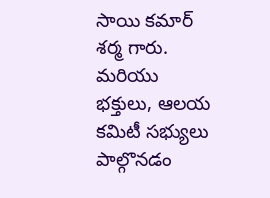సాయి కమార్ శర్మ గారు. మరియు భక్తులు, ఆలయ కమిటీ సభ్యులు పాల్గొనడం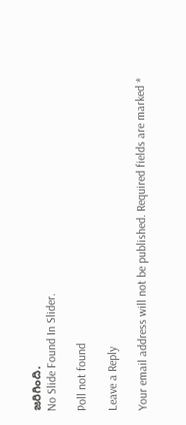జరిగింది.
No Slide Found In Slider.

Poll not found

Leave a Reply

Your email address will not be published. Required fields are marked *